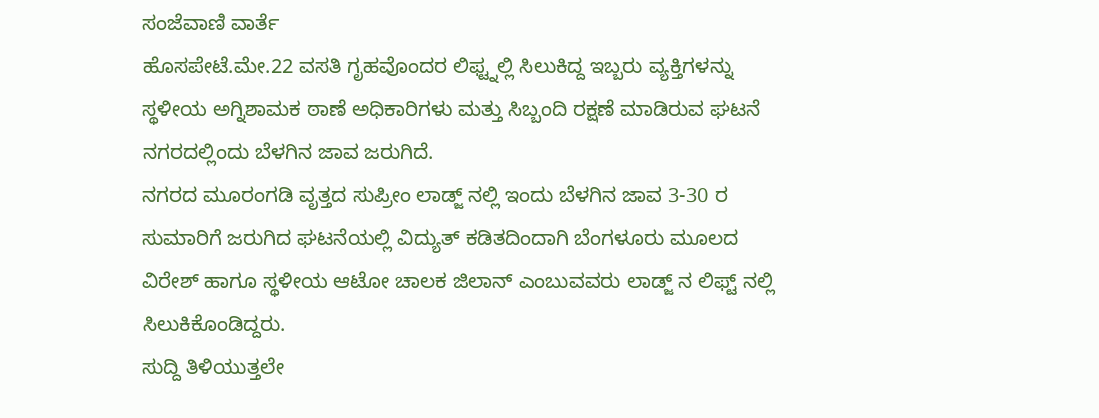ಸಂಜೆವಾಣಿ ವಾರ್ತೆ
ಹೊಸಪೇಟೆ.ಮೇ.22 ವಸತಿ ಗೃಹವೊಂದರ ಲಿಫ್ಟ್ನಲ್ಲಿ ಸಿಲುಕಿದ್ದ ಇಬ್ಬರು ವ್ಯಕ್ತಿಗಳನ್ನು ಸ್ಥಳೀಯ ಅಗ್ನಿಶಾಮಕ ಠಾಣೆ ಅಧಿಕಾರಿಗಳು ಮತ್ತು ಸಿಬ್ಬಂದಿ ರಕ್ಷಣೆ ಮಾಡಿರುವ ಘಟನೆ ನಗರದಲ್ಲಿಂದು ಬೆಳಗಿನ ಜಾವ ಜರುಗಿದೆ.
ನಗರದ ಮೂರಂಗಡಿ ವೃತ್ತದ ಸುಪ್ರೀಂ ಲಾಡ್ಜ್ ನಲ್ಲಿ ಇಂದು ಬೆಳಗಿನ ಜಾವ 3-30 ರ ಸುಮಾರಿಗೆ ಜರುಗಿದ ಘಟನೆಯಲ್ಲಿ ವಿದ್ಯುತ್ ಕಡಿತದಿಂದಾಗಿ ಬೆಂಗಳೂರು ಮೂಲದ ವಿರೇಶ್ ಹಾಗೂ ಸ್ಥಳೀಯ ಆಟೋ ಚಾಲಕ ಜಿಲಾನ್ ಎಂಬುವವರು ಲಾಡ್ಜ್ ನ ಲಿಫ್ಟ್ ನಲ್ಲಿ ಸಿಲುಕಿಕೊಂಡಿದ್ದರು.
ಸುದ್ದಿ ತಿಳಿಯುತ್ತಲೇ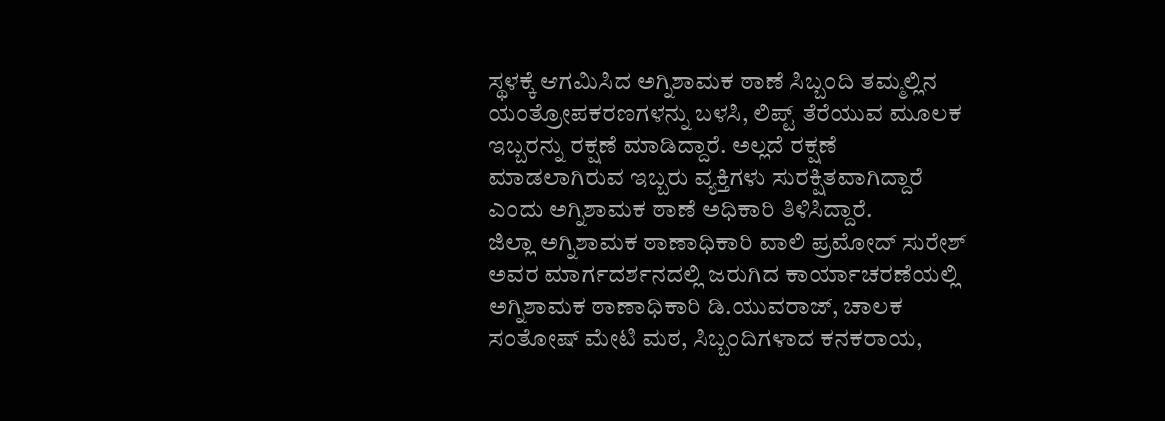ಸ್ಥಳಕ್ಕೆ ಆಗಮಿಸಿದ ಅಗ್ನಿಶಾಮಕ ಠಾಣೆ ಸಿಬ್ಬಂದಿ ತಮ್ಮಲ್ಲಿನ ಯಂತ್ರೋಪಕರಣಗಳನ್ನು ಬಳಸಿ, ಲಿಪ್ಟ್ ತೆರೆಯುವ ಮೂಲಕ ಇಬ್ಬರನ್ನು ರಕ್ಷಣೆ ಮಾಡಿದ್ದಾರೆ. ಅಲ್ಲದೆ ರಕ್ಷಣೆ ಮಾಡಲಾಗಿರುವ ಇಬ್ಬರು ವ್ಯಕ್ತಿಗಳು ಸುರಕ್ಷಿತವಾಗಿದ್ದಾರೆ ಎಂದು ಅಗ್ನಿಶಾಮಕ ಠಾಣೆ ಅಧಿಕಾರಿ ತಿಳಿಸಿದ್ದಾರೆ.
ಜಿಲ್ಲಾ ಅಗ್ನಿಶಾಮಕ ಠಾಣಾಧಿಕಾರಿ ವಾಲಿ ಪ್ರಮೋದ್ ಸುರೇಶ್ ಅವರ ಮಾರ್ಗದರ್ಶನದಲ್ಲಿ ಜರುಗಿದ ಕಾರ್ಯಾಚರಣೆಯಲ್ಲಿ ಅಗ್ನಿಶಾಮಕ ಠಾಣಾಧಿಕಾರಿ ಡಿ.ಯುವರಾಜ್, ಚಾಲಕ ಸಂತೋಷ್ ಮೇಟಿ ಮಠ, ಸಿಬ್ಬಂದಿಗಳಾದ ಕನಕರಾಯ,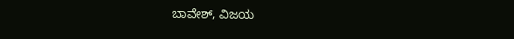ಬಾವೇಶ್, ವಿಜಯ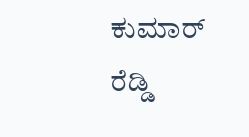ಕುಮಾರ್ ರೆಡ್ಡಿ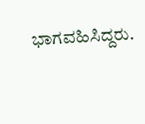ಭಾಗವಹಿಸಿದ್ದರು.